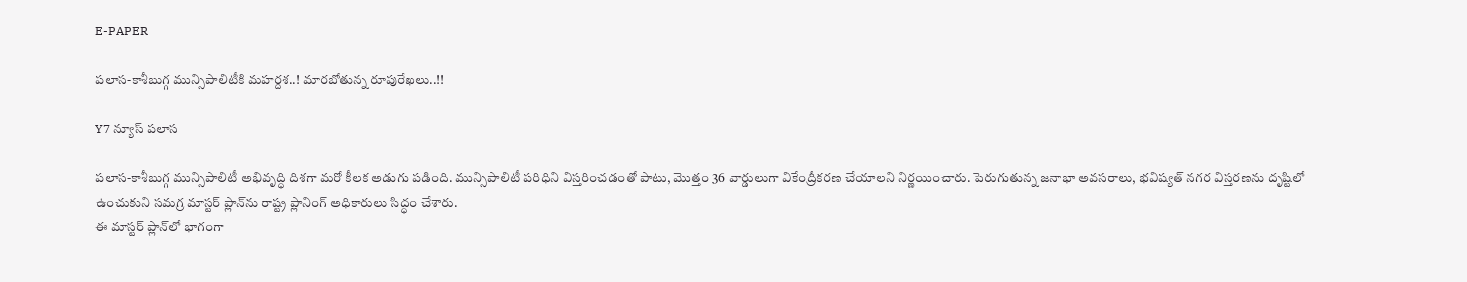E-PAPER

పలాస-కాశీబుగ్గ మున్సిపాలిటీకి మహర్దశ..! మారబోతున్న రూపురేఖలు..!!

Y7 న్యూస్ పలాస

పలాస-కాశీబుగ్గ మున్సిపాలిటీ అభివృద్ధి దిశగా మరో కీలక అడుగు పడింది. మున్సిపాలిటీ పరిధిని విస్తరించడంతో పాటు, మొత్తం 36 వార్డులుగా వికేంద్రీకరణ చేయాలని నిర్ణయించారు. పెరుగుతున్న జనాభా అవసరాలు, భవిష్యత్ నగర విస్తరణను దృష్టిలో ఉంచుకుని సమగ్ర మాస్టర్ ప్లాన్‌ను రాష్ట్ర ప్లానింగ్ అధికారులు సిద్ధం చేశారు.
ఈ మాస్టర్ ప్లాన్‌లో భాగంగా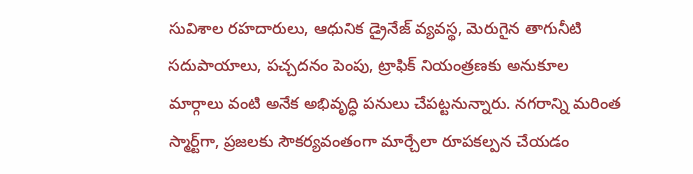సువిశాల రహదారులు, ఆధునిక డ్రైనేజ్ వ్యవస్థ, మెరుగైన తాగునీటి సదుపాయాలు, పచ్చదనం పెంపు, ట్రాఫిక్ నియంత్రణకు అనుకూల మార్గాలు వంటి అనేక అభివృద్ధి పనులు చేపట్టనున్నారు. నగరాన్ని మరింత స్మార్ట్‌గా, ప్రజలకు సౌకర్యవంతంగా మార్చేలా రూపకల్పన చేయడం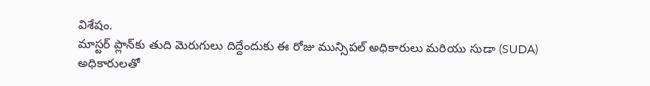విశేషం.
మాస్టర్ ప్లాన్‌కు తుది మెరుగులు దిద్దేందుకు ఈ రోజు మున్సిపల్ అధికారులు మరియు సుడా (SUDA) అధికారులతో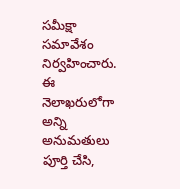సమీక్షా సమావేశం నిర్వహించారు. ఈ నెలాఖరులోగా అన్ని అనుమతులు పూర్తి చేసి,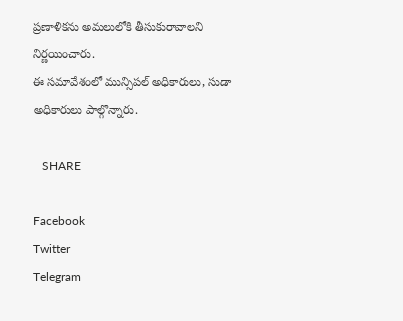ప్రణాళికను అమలులోకి తీసుకురావాలని నిర్ణయించారు.
ఈ సమావేశంలో మున్సిపల్ అధికారులు, సుడా అధికారులు పాల్గొన్నారు.

   SHARE

Facebook
Twitter
Telegram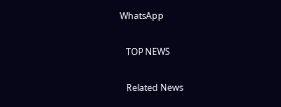WhatsApp

   TOP NEWS

   Related News